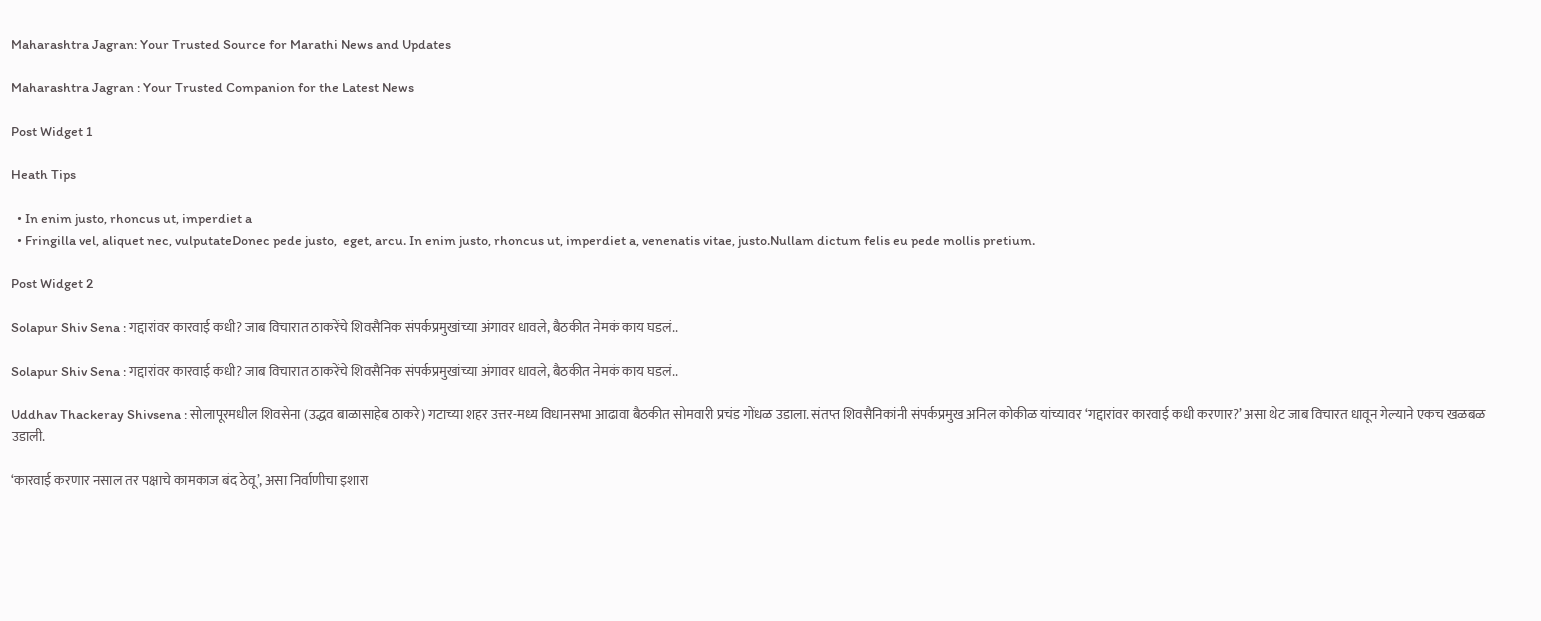Maharashtra Jagran: Your Trusted Source for Marathi News and Updates

Maharashtra Jagran : Your Trusted Companion for the Latest News

Post Widget 1

Heath Tips

  • In enim justo, rhoncus ut, imperdiet a
  • Fringilla vel, aliquet nec, vulputateDonec pede justo,  eget, arcu. In enim justo, rhoncus ut, imperdiet a, venenatis vitae, justo.Nullam dictum felis eu pede mollis pretium.

Post Widget 2

Solapur Shiv Sena : गद्दारांवर कारवाई कधी? जाब विचारात ठाकरेंचे शिवसैनिक संपर्कप्रमुखांच्या अंगावर धावले, बैठकीत नेमकं काय घडलं..

Solapur Shiv Sena : गद्दारांवर कारवाई कधी? जाब विचारात ठाकरेंचे शिवसैनिक संपर्कप्रमुखांच्या अंगावर धावले, बैठकीत नेमकं काय घडलं..

Uddhav Thackeray Shivsena : सोलापूरमधील शिवसेना (उद्धव बाळासाहेब ठाकरे) गटाच्या शहर उत्तर-मध्य विधानसभा आढावा बैठकीत सोमवारी प्रचंड गोंधळ उडाला. संतप्त शिवसैनिकांनी संपर्कप्रमुख अनिल कोकीळ यांच्यावर ‘गद्दारांवर कारवाई कधी करणार?’ असा थेट जाब विचारत धावून गेल्याने एकच खळबळ उडाली.

‘कारवाई करणार नसाल तर पक्षाचे कामकाज बंद ठेवू’, असा निर्वाणीचा इशारा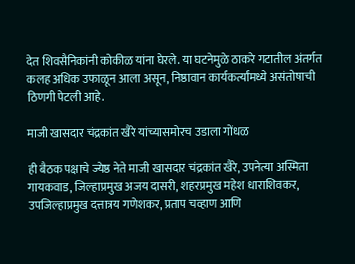देत शिवसैनिकांनी कोकीळ यांना घेरले. या घटनेमुळे ठाकरे गटातील अंतर्गत कलह अधिक उफाळून आला असून, निष्ठावान कार्यकर्त्यांमध्ये असंतोषाची ठिणगी पेटली आहे.

माजी खासदार चंद्रकांत खैरे यांच्यासमोरच उडाला गोंधळ

ही बैठक पक्षाचे ज्येष्ठ नेते माजी खासदार चंद्रकांत खैरे, उपनेत्या अस्मिता गायकवाड, जिल्हाप्रमुख अजय दासरी, शहरप्रमुख महेश धाराशिवकर, उपजिल्हाप्रमुख दत्तात्रय गणेशकर, प्रताप चव्हाण आणि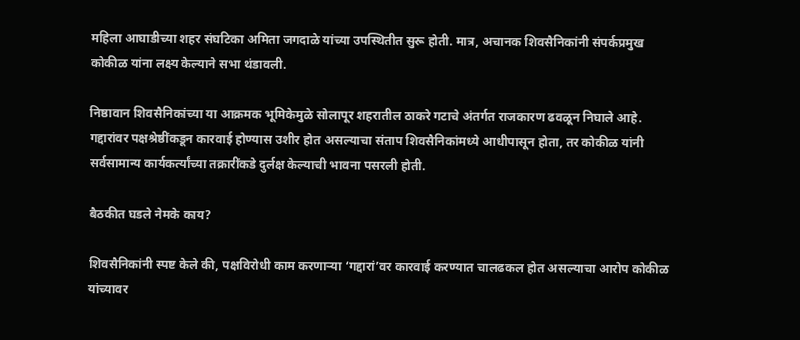महिला आघाडीच्या शहर संघटिका अमिता जगदाळे यांच्या उपस्थितीत सुरू होती. मात्र, अचानक शिवसैनिकांनी संपर्कप्रमुख कोकीळ यांना लक्ष्य केल्याने सभा थंडावली.

निष्ठावान शिवसैनिकांच्या या आक्रमक भूमिकेमुळे सोलापूर शहरातील ठाकरे गटाचे अंतर्गत राजकारण ढवळून निघाले आहे. गद्दारांवर पक्षश्रेष्ठींकडून कारवाई होण्यास उशीर होत असल्याचा संताप शिवसैनिकांमध्ये आधीपासून होता, तर कोकीळ यांनी सर्वसामान्य कार्यकर्त्यांच्या तक्रारींकडे दुर्लक्ष केल्याची भावना पसरली होती.

बैठकीत घडले नेमके काय?

शिवसैनिकांनी स्पष्ट केले की, पक्षविरोधी काम करणाऱ्या ‘गद्दारां’वर कारवाई करण्यात चालढकल होत असल्याचा आरोप कोकीळ यांच्यावर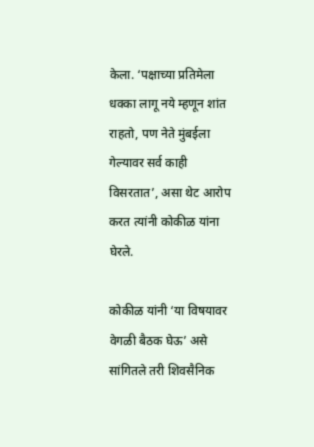केला. ‘पक्षाच्या प्रतिमेला धक्का लागू नये म्हणून शांत राहतो, पण नेते मुंबईला गेल्यावर सर्व काही विसरतात’, असा थेट आरोप करत त्यांनी कोकीळ यांना घेरले.

कोकीळ यांनी ‘या विषयावर वेगळी बैठक घेऊ’ असे सांगितले तरी शिवसैनिक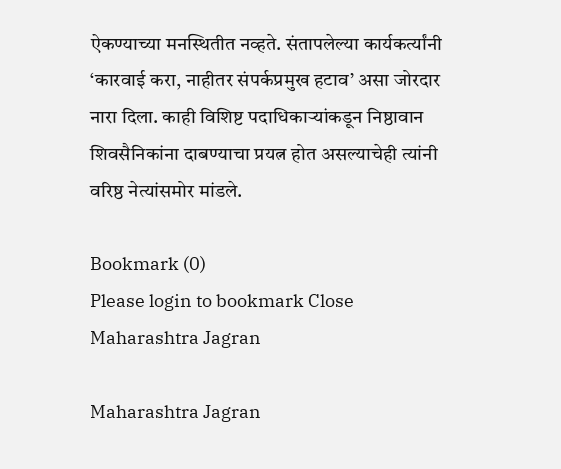ऐकण्याच्या मनस्थितीत नव्हते. संतापलेल्या कार्यकर्त्यांनी ‘कारवाई करा, नाहीतर संपर्कप्रमुख हटाव’ असा जोरदार नारा दिला. काही विशिष्ट पदाधिकाऱ्यांकडून निष्ठावान शिवसैनिकांना दाबण्याचा प्रयत्न होत असल्याचेही त्यांनी वरिष्ठ नेत्यांसमोर मांडले.

Bookmark (0)
Please login to bookmark Close
Maharashtra Jagran

Maharashtra Jagran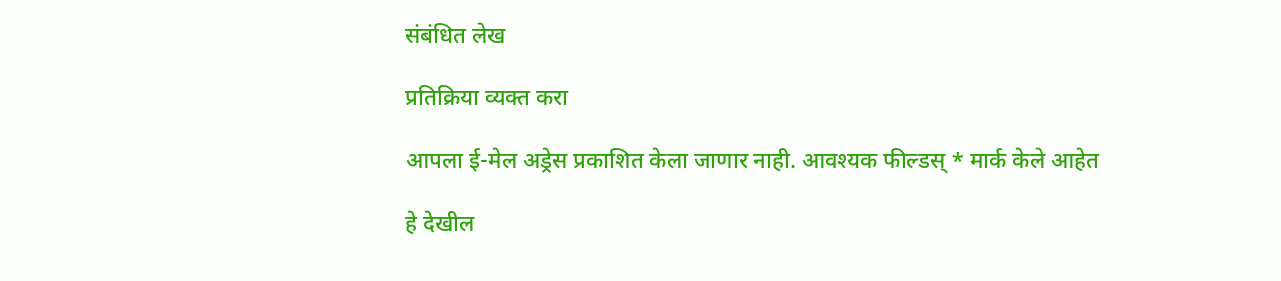संबंधित लेख

प्रतिक्रिया व्यक्त करा

आपला ई-मेल अड्रेस प्रकाशित केला जाणार नाही. आवश्यक फील्डस् * मार्क केले आहेत

हे देखील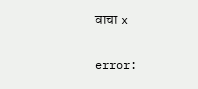वाचा x

error: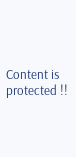Content is protected !!